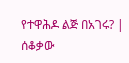የተዋሕዶ ልጅ በአገሩ? | ሰቆቃው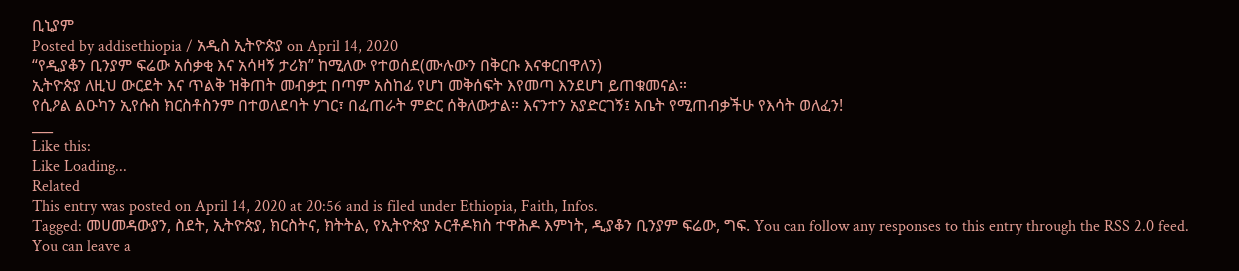ቢኒያም
Posted by addisethiopia / አዲስ ኢትዮጵያ on April 14, 2020
“የዲያቆን ቢንያም ፍሬው አሰቃቂ እና አሳዛኝ ታሪክ” ከሚለው የተወሰደ(ሙሉውን በቅርቡ እናቀርበዋለን)
ኢትዮጵያ ለዚህ ውርደት እና ጥልቅ ዝቅጠት መብቃቷ በጣም አስከፊ የሆነ መቅሰፍት እየመጣ እንደሆነ ይጠቁመናል።
የሲዖል ልዑካን ኢየሱስ ክርስቶስንም በተወለደባት ሃገር፣ በፈጠራት ምድር ሰቅለውታል። እናንተን አያድርገኝ፤ አቤት የሚጠብቃችሁ የእሳት ወለፈን!
___
Like this:
Like Loading...
Related
This entry was posted on April 14, 2020 at 20:56 and is filed under Ethiopia, Faith, Infos.
Tagged: መሀመዳውያን, ስደት, ኢትዮጵያ, ክርስትና, ክትትል, የኢትዮጵያ ኦርቶዶክስ ተዋሕዶ እምነት, ዲያቆን ቢንያም ፍሬው, ግፍ. You can follow any responses to this entry through the RSS 2.0 feed.
You can leave a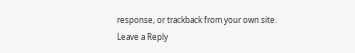response, or trackback from your own site.
Leave a Reply